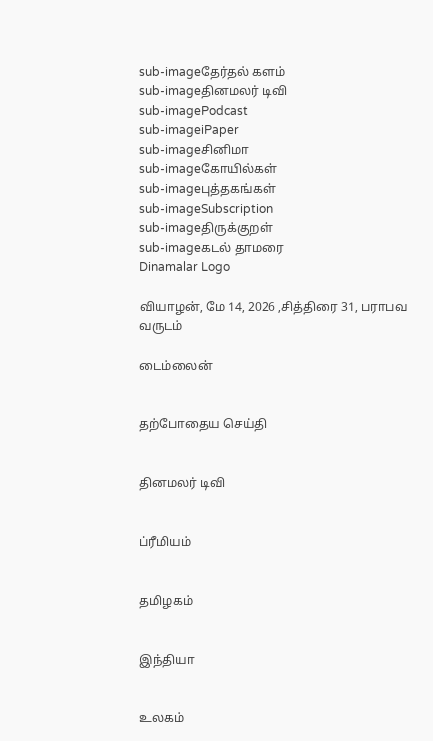sub-imageதேர்தல் களம்
sub-imageதினமலர் டிவி
sub-imagePodcast
sub-imageiPaper
sub-imageசினிமா
sub-imageகோயில்கள்
sub-imageபுத்தகங்கள்
sub-imageSubscription
sub-imageதிருக்குறள்
sub-imageகடல் தாமரை
Dinamalar Logo

வியாழன், மே 14, 2026 ,சித்திரை 31, பராபவ வருடம்

டைம்லைன்


தற்போதைய செய்தி


தினமலர் டிவி


ப்ரீமியம்


தமிழகம்


இந்தியா


உலகம்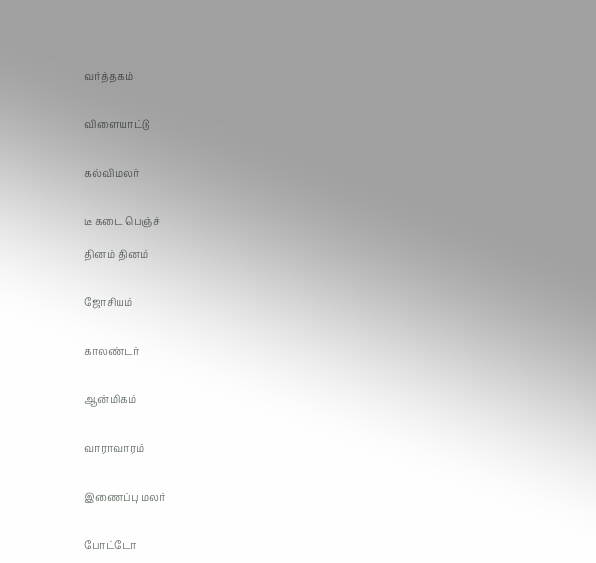வர்த்தகம்


விளையாட்டு


கல்விமலர்


டீ கடை பெஞ்ச்

தினம் தினம்


ஜோசியம்


காலண்டர்


ஆன்மிகம்


வாராவாரம்


இணைப்பு மலர்


போட்டோ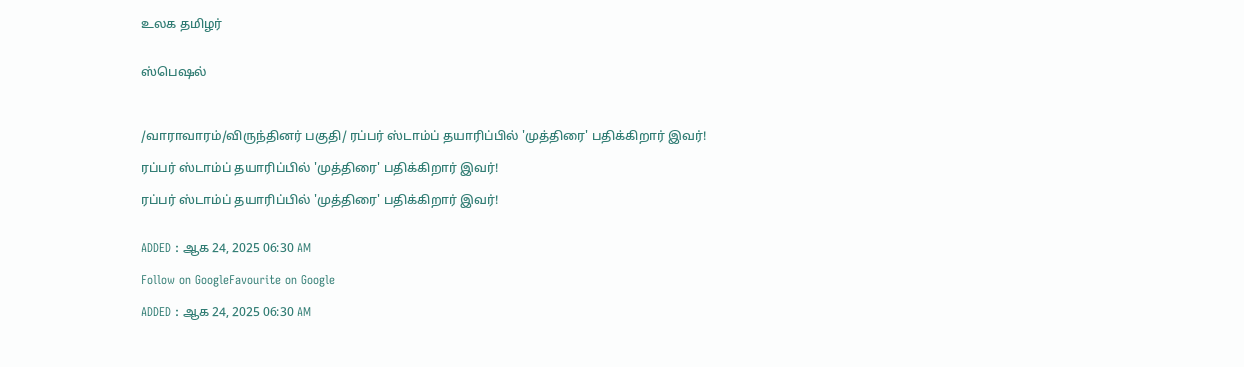உலக தமிழர்


ஸ்பெஷல்



/வாராவாரம்/விருந்தினர் பகுதி/ ரப்பர் ஸ்டாம்ப் தயாரிப்பில் 'முத்திரை' பதிக்கிறார் இவர்!

ரப்பர் ஸ்டாம்ப் தயாரிப்பில் 'முத்திரை' பதிக்கிறார் இவர்!

ரப்பர் ஸ்டாம்ப் தயாரிப்பில் 'முத்திரை' பதிக்கிறார் இவர்!


ADDED : ஆக 24, 2025 06:30 AM

Follow on GoogleFavourite on Google

ADDED : ஆக 24, 2025 06:30 AM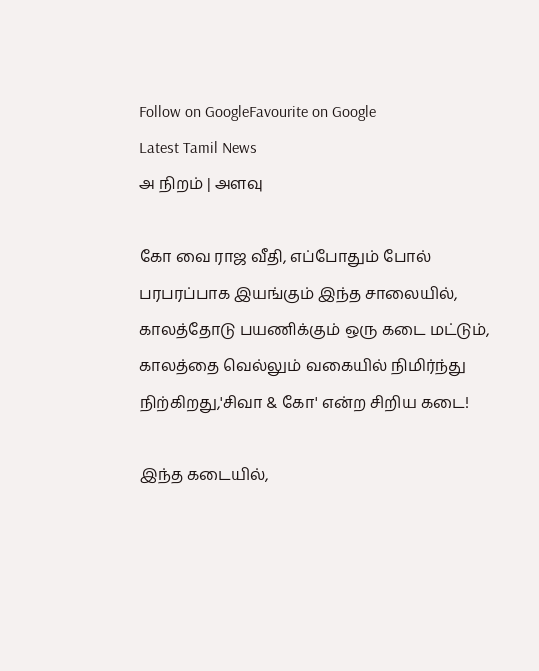Follow on GoogleFavourite on Google
Latest Tamil News
அ நிறம் | அளவு

கோ வை ராஜ வீதி, எப்போதும் போல் பரபரப்பாக இயங்கும் இந்த சாலையில், காலத்தோடு பயணிக்கும் ஒரு கடை மட்டும், காலத்தை வெல்லும் வகையில் நிமிர்ந்து நிற்கிறது,'சிவா & கோ' என்ற சிறிய கடை!

இந்த கடையில்,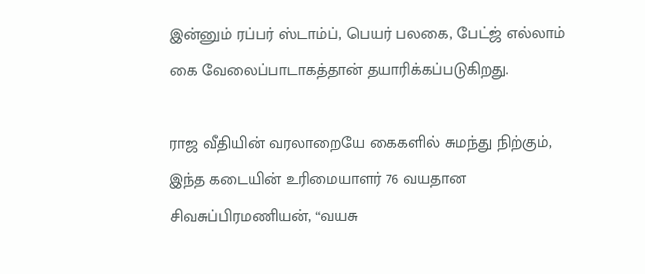இன்னும் ரப்பர் ஸ்டாம்ப், பெயர் பலகை, பேட்ஜ் எல்லாம் கை வேலைப்பாடாகத்தான் தயாரிக்கப்படுகிறது.

ராஜ வீதியின் வரலாறையே கைகளில் சுமந்து நிற்கும், இந்த கடையின் உரிமையாளர் 76 வயதான சிவசுப்பிரமணியன், “வயசு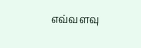எவ்வளவு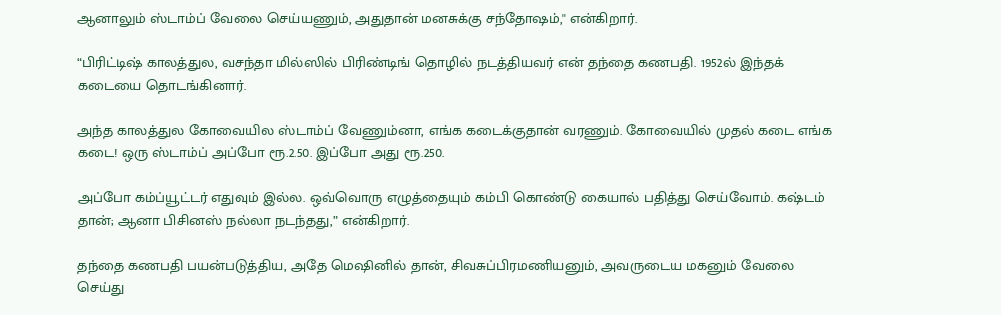ஆனாலும் ஸ்டாம்ப் வேலை செய்யணும், அதுதான் மனசுக்கு சந்தோஷம்,'' என்கிறார்.

“பிரிட்டிஷ் காலத்துல, வசந்தா மில்ஸில் பிரிண்டிங் தொழில் நடத்தியவர் என் தந்தை கணபதி. 1952ல் இந்தக் கடையை தொடங்கினார்.

அந்த காலத்துல கோவையில ஸ்டாம்ப் வேணும்னா, எங்க கடைக்குதான் வரணும். கோவையில் முதல் கடை எங்க கடை! ஒரு ஸ்டாம்ப் அப்போ ரூ.2.50. இப்போ அது ரூ.250.

அப்போ கம்ப்யூட்டர் எதுவும் இல்ல. ஒவ்வொரு எழுத்தையும் கம்பி கொண்டு கையால் பதித்து செய்வோம். கஷ்டம் தான்; ஆனா பிசினஸ் நல்லா நடந்தது,” என்கிறார்.

தந்தை கணபதி பயன்படுத்திய, அதே மெஷினில் தான், சிவசுப்பிரமணியனும், அவருடைய மகனும் வேலை செய்து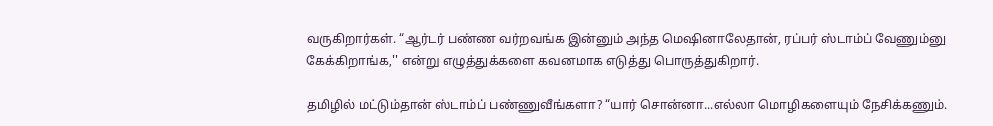வருகிறார்கள். “ஆர்டர் பண்ண வர்றவங்க இன்னும் அந்த மெஷினாலேதான், ரப்பர் ஸ்டாம்ப் வேணும்னு கேக்கிறாங்க,'' என்று எழுத்துக்களை கவனமாக எடுத்து பொருத்துகிறார்.

தமிழில் மட்டும்தான் ஸ்டாம்ப் பண்ணுவீங்களா? “யார் சொன்னா...எல்லா மொழிகளையும் நேசிக்கணும்.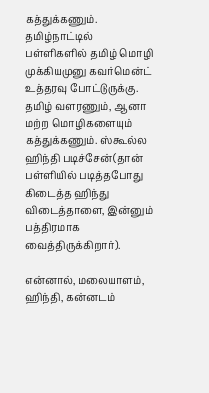கத்துக்கணும். தமிழ்நாட்டில் பள்ளிகளில் தமிழ் மொழி முக்கியமுனு கவர்மென்ட் உத்தரவு போட்டுருக்கு. தமிழ் வளரணும், ஆனா மற்ற மொழிகளையும் கத்துக்கணும். ஸ்கூல்ல ஹிந்தி படிச்சேன்(தான் பள்ளியில் படித்தபோது கிடைத்த ஹிந்து விடைத்தாளை, இன்னும் பத்திரமாக வைத்திருக்கிறார்).

என்னால், மலையாளம், ஹிந்தி, கன்னடம்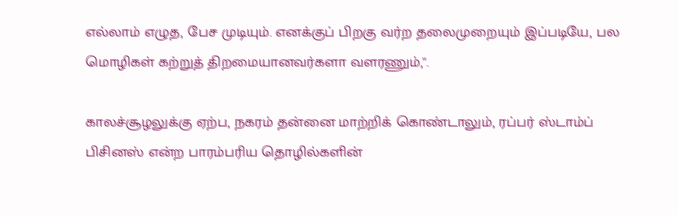எல்லாம் எழுத, பேச முடியும். எனக்குப் பிறகு வர்ற தலைமுறையும் இப்படியே, பல மொழிகள் கற்றுத் திறமையானவர்களா வளரணும்,''.

காலச்சூழலுக்கு ஏற்ப, நகரம் தன்னை மாற்றிக் கொண்டாலும், ரப்பர் ஸ்டாம்ப் பிசினஸ் என்ற பாரம்பரிய தொழில்களின்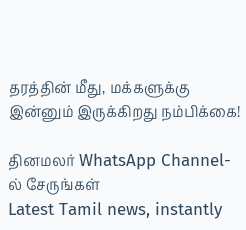தரத்தின் மீது, மக்களுக்கு இன்னும் இருக்கிறது நம்பிக்கை!

தினமலர் WhatsApp Channel-ல் சேருங்கள்
Latest Tamil news, instantly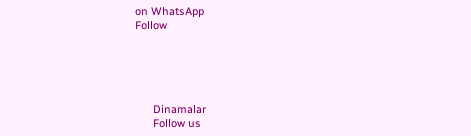on WhatsApp
Follow





      Dinamalar
      Follow us